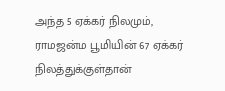அந்த 5 ஏக்கர் நிலமும், ராமஜன்ம பூமியின் 67 ஏக்கர் நிலத்துக்குள்தான்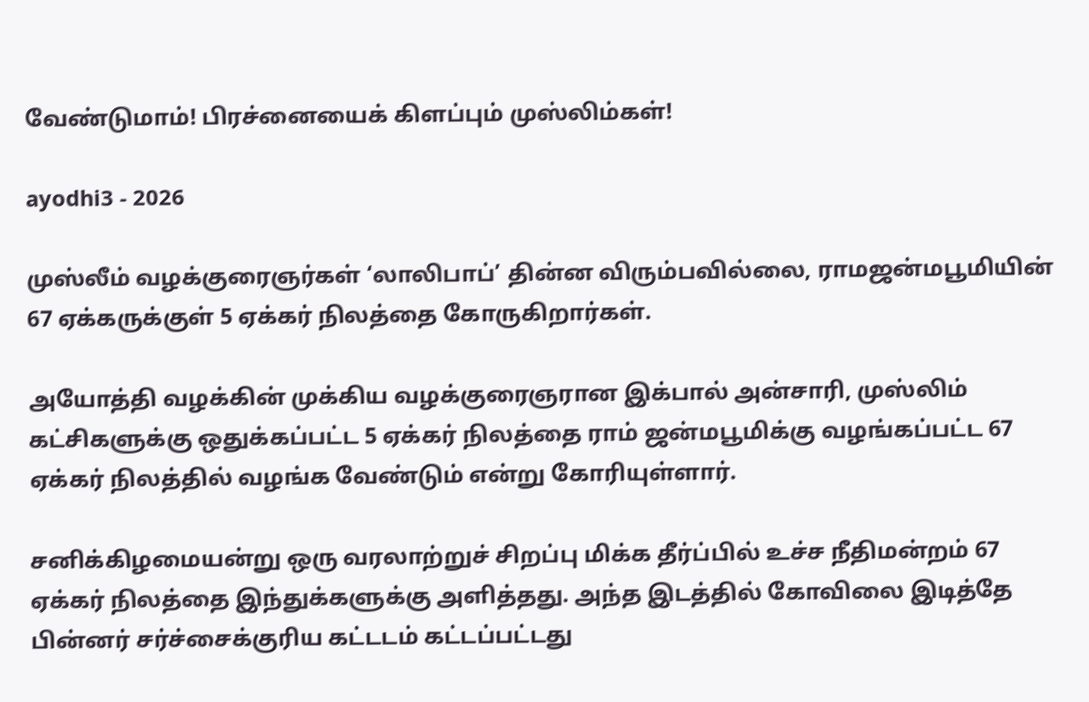வேண்டுமாம்! பிரச்னையைக் கிளப்பும் முஸ்லிம்கள்!

ayodhi3 - 2026

முஸ்லீம் வழக்குரைஞர்கள் ‘லாலிபாப்’ தின்ன விரும்பவில்லை, ராமஜன்மபூமியின் 67 ஏக்கருக்குள் 5 ஏக்கர் நிலத்தை கோருகிறார்கள்.

அயோத்தி வழக்கின் முக்கிய வழக்குரைஞரான இக்பால் அன்சாரி, முஸ்லிம் கட்சிகளுக்கு ஒதுக்கப்பட்ட 5 ஏக்கர் நிலத்தை ராம் ஜன்மபூமிக்கு வழங்கப்பட்ட 67 ஏக்கர் நிலத்தில் வழங்க வேண்டும் என்று கோரியுள்ளார்.

சனிக்கிழமையன்று ஒரு வரலாற்றுச் சிறப்பு மிக்க தீர்ப்பில் உச்ச நீதிமன்றம் 67 ஏக்கர் நிலத்தை இந்துக்களுக்கு அளித்தது. அந்த இடத்தில் கோவிலை இடித்தே பின்னர் சர்ச்சைக்குரிய கட்டடம் கட்டப்பட்டது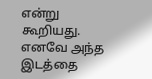என்று கூறியது. எனவே அந்த இடத்தை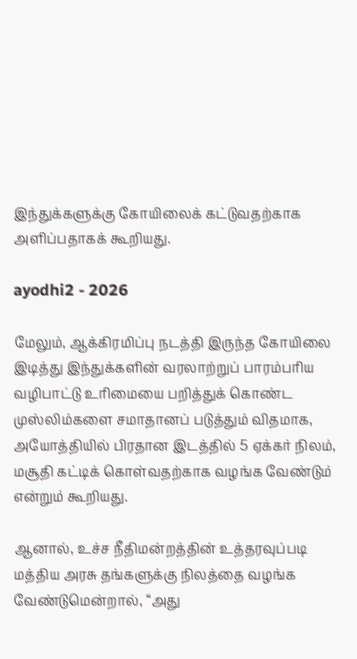இந்துக்களுக்கு கோயிலைக் கட்டுவதற்காக அளிப்பதாகக் கூறியது.

ayodhi2 - 2026

மேலும், ஆக்கிரமிப்பு நடத்தி இருந்த கோயிலை இடித்து இந்துக்களின் வரலாற்றுப் பாரம்பரிய வழிபாட்டு உரிமையை பறித்துக் கொண்ட முஸ்லிம்களை சமாதானப் படுத்தும் விதமாக, அயோத்தியில் பிரதான இடத்தில் 5 ஏக்கர் நிலம், மசூதி கட்டிக் கொள்வதற்காக வழங்க வேண்டும் என்றும் கூறியது.

ஆனால், உச்ச நீதிமன்றத்தின் உத்தரவுப்படி மத்திய அரசு தங்களுக்கு நிலத்தை வழங்க வேண்டுமென்றால், “அது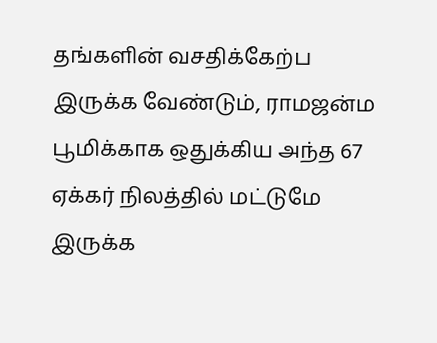தங்களின் வசதிக்கேற்ப இருக்க வேண்டும், ராமஜன்ம பூமிக்காக ஒதுக்கிய அந்த 67 ஏக்கர் நிலத்தில் மட்டுமே இருக்க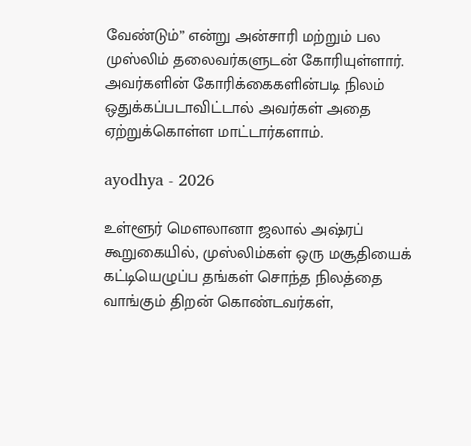வேண்டும்” என்று அன்சாரி மற்றும் பல முஸ்லிம் தலைவர்களுடன் கோரியுள்ளார். அவர்களின் கோரிக்கைகளின்படி நிலம் ஒதுக்கப்படாவிட்டால் அவர்கள் அதை ஏற்றுக்கொள்ள மாட்டார்களாம்.

ayodhya - 2026

உள்ளூர் மௌலானா ஜலால் அஷ்ரப் கூறுகையில், முஸ்லிம்கள் ஒரு மசூதியைக் கட்டியெழுப்ப தங்கள் சொந்த நிலத்தை வாங்கும் திறன் கொண்டவர்கள்,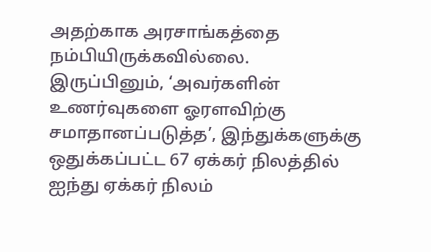அதற்காக அரசாங்கத்தை நம்பியிருக்கவில்லை. இருப்பினும், ‘அவர்களின் உணர்வுகளை ஓரளவிற்கு சமாதானப்படுத்த’, இந்துக்களுக்கு ஒதுக்கப்பட்ட 67 ஏக்கர் நிலத்தில் ஐந்து ஏக்கர் நிலம்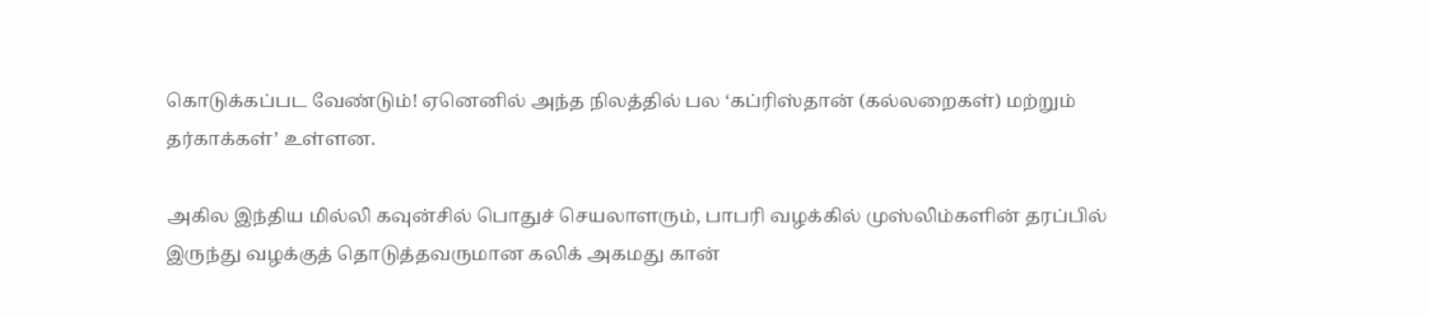கொடுக்கப்பட வேண்டும்! ஏனெனில் அந்த நிலத்தில் பல ‘கப்ரிஸ்தான் (கல்லறைகள்) மற்றும் தர்காக்கள்’ உள்ளன.

அகில இந்திய மில்லி கவுன்சில் பொதுச் செயலாளரும், பாபரி வழக்கில் முஸ்லிம்களின் தரப்பில் இருந்து வழக்குத் தொடுத்தவருமான கலிக் அகமது கான்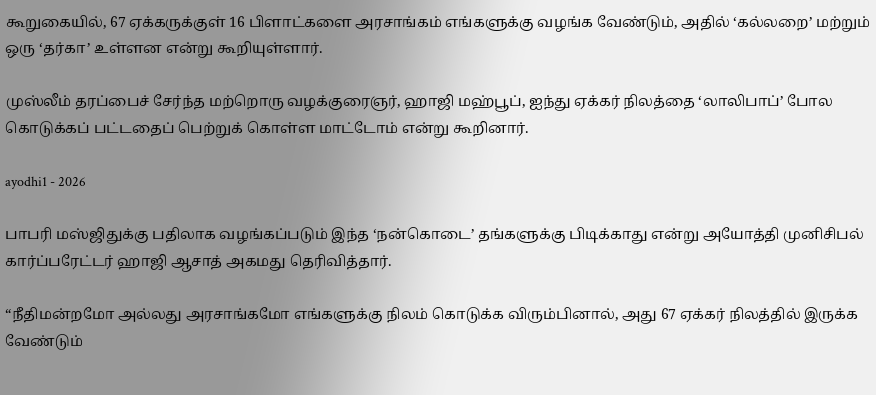கூறுகையில், 67 ஏக்கருக்குள் 16 பிளாட்களை அரசாங்கம் எங்களுக்கு வழங்க வேண்டும், அதில் ‘கல்லறை’ மற்றும் ஒரு ‘தர்கா’ உள்ளன என்று கூறியுள்ளார்.

முஸ்லீம் தரப்பைச் சேர்ந்த மற்றொரு வழக்குரைஞர், ஹாஜி மஹ்பூப், ஐந்து ஏக்கர் நிலத்தை ‘லாலிபாப்’ போல கொடுக்கப் பட்டதைப் பெற்றுக் கொள்ள மாட்டோம் என்று கூறினார்.

ayodhi1 - 2026

பாபரி மஸ்ஜிதுக்கு பதிலாக வழங்கப்படும் இந்த ‘நன்கொடை’ தங்களுக்கு பிடிக்காது என்று அயோத்தி முனிசிபல் கார்ப்பரேட்டர் ஹாஜி ஆசாத் அகமது தெரிவித்தார்.

“நீதிமன்றமோ அல்லது அரசாங்கமோ எங்களுக்கு நிலம் கொடுக்க விரும்பினால், அது 67 ஏக்கர் நிலத்தில் இருக்க வேண்டும்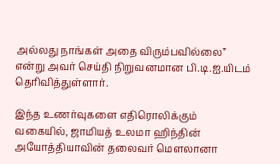அல்லது நாங்கள் அதை விரும்பவில்லை” என்று அவர் செய்தி நிறுவனமான பி.டி.ஐ.யிடம் தெரிவித்துள்ளார்.

இந்த உணர்வுகளை எதிரொலிக்கும் வகையில், ஜாமியத் உலமா ஹிந்தின் அயோத்தியாவின் தலைவர் மௌலானா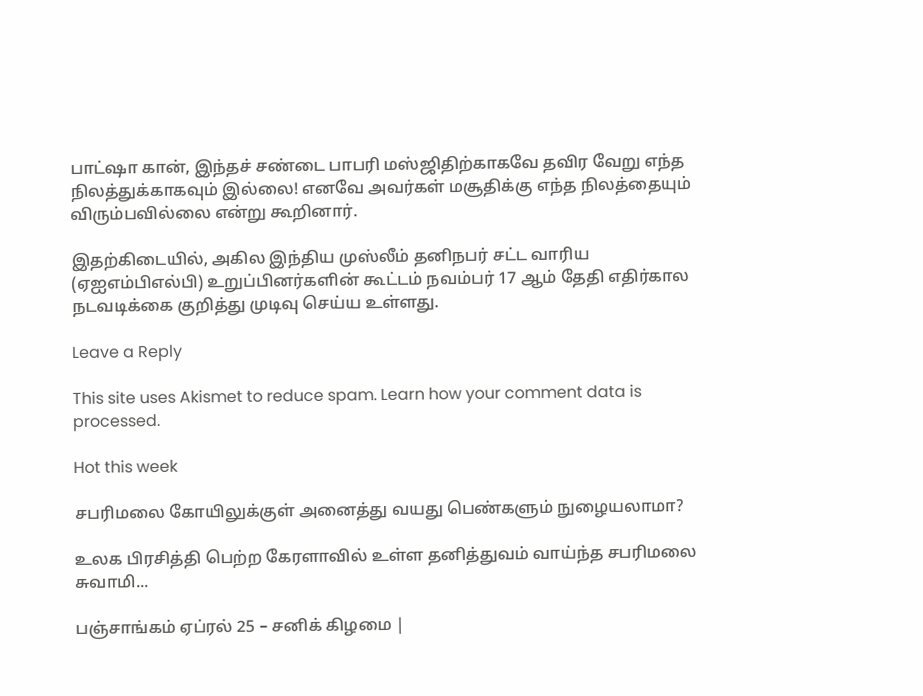பாட்ஷா கான், இந்தச் சண்டை பாபரி மஸ்ஜிதிற்காகவே தவிர வேறு எந்த நிலத்துக்காகவும் இல்லை! எனவே அவர்கள் மசூதிக்கு எந்த நிலத்தையும் விரும்பவில்லை என்று கூறினார்.

இதற்கிடையில், அகில இந்திய முஸ்லீம் தனிநபர் சட்ட வாரிய (ஏஐஎம்பிஎல்பி) உறுப்பினர்களின் கூட்டம் நவம்பர் 17 ஆம் தேதி எதிர்கால நடவடிக்கை குறித்து முடிவு செய்ய உள்ளது.

Leave a Reply

This site uses Akismet to reduce spam. Learn how your comment data is processed.

Hot this week

சபரிமலை கோயிலுக்குள் அனைத்து வயது பெண்களும் நுழையலாமா?

உலக பிரசித்தி பெற்ற கேரளாவில் உள்ள தனித்துவம் வாய்ந்த சபரிமலை சுவாமி...

பஞ்சாங்கம் ஏப்ரல் 25 – சனிக் கிழமை |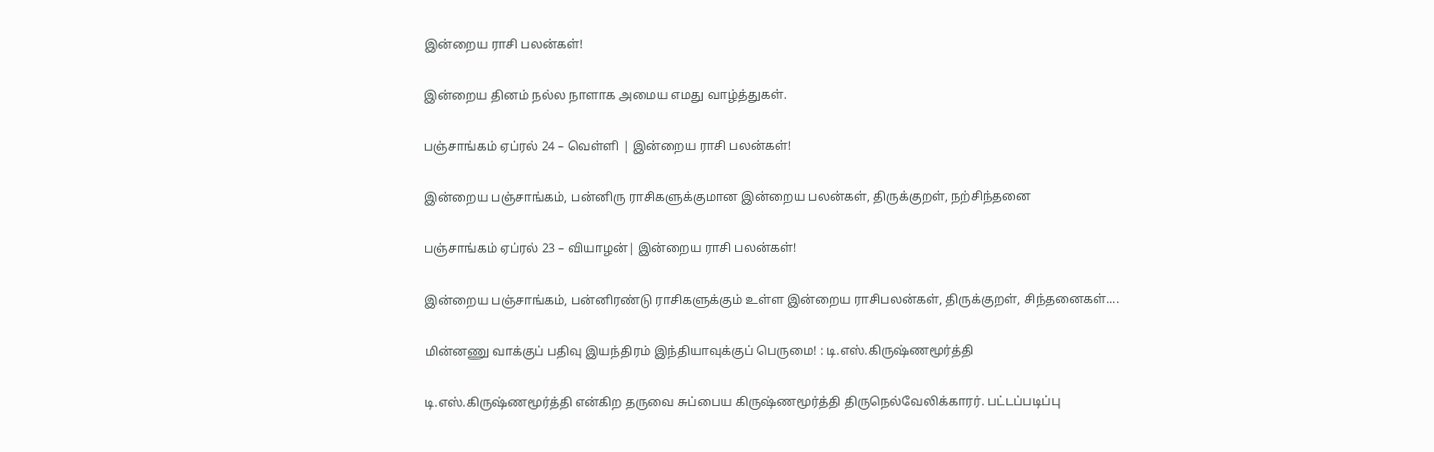இன்றைய ராசி பலன்கள்!

இன்றைய தினம் நல்ல நாளாக அமைய எமது வாழ்த்துகள்.

பஞ்சாங்கம் ஏப்ரல் 24 – வெள்ளி | இன்றைய ராசி பலன்கள்!

இன்றைய பஞ்சாங்கம், பன்னிரு ராசிகளுக்குமான இன்றைய பலன்கள், திருக்குறள், நற்சிந்தனை

பஞ்சாங்கம் ஏப்ரல் 23 – வியாழன்| இன்றைய ராசி பலன்கள்!

இன்றைய பஞ்சாங்கம், பன்னிரண்டு ராசிகளுக்கும் உள்ள இன்றைய ராசிபலன்கள், திருக்குறள், சிந்தனைகள்....

மின்னணு வாக்குப் பதிவு இயந்திரம் இந்தியாவுக்குப் பெருமை! : டி.எஸ்.கிருஷ்ணமூர்த்தி

டி.எஸ்.கிருஷ்ணமூர்த்தி என்கிற தருவை சுப்பைய கிருஷ்ணமூர்த்தி திருநெல்வேலிக்காரர். பட்டப்படிப்பு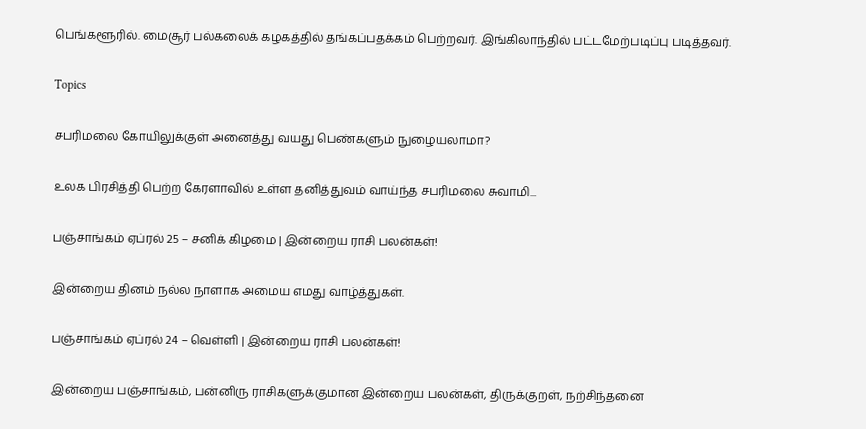பெங்களூரில். மைசூர் பல்கலைக் கழகத்தில் தங்கப்பதக்கம் பெற்றவர். இங்கிலாந்தில் பட்டமேற்படிப்பு படித்தவர்.

Topics

சபரிமலை கோயிலுக்குள் அனைத்து வயது பெண்களும் நுழையலாமா?

உலக பிரசித்தி பெற்ற கேரளாவில் உள்ள தனித்துவம் வாய்ந்த சபரிமலை சுவாமி...

பஞ்சாங்கம் ஏப்ரல் 25 – சனிக் கிழமை | இன்றைய ராசி பலன்கள்!

இன்றைய தினம் நல்ல நாளாக அமைய எமது வாழ்த்துகள்.

பஞ்சாங்கம் ஏப்ரல் 24 – வெள்ளி | இன்றைய ராசி பலன்கள்!

இன்றைய பஞ்சாங்கம், பன்னிரு ராசிகளுக்குமான இன்றைய பலன்கள், திருக்குறள், நற்சிந்தனை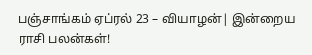பஞ்சாங்கம் ஏப்ரல் 23 – வியாழன்| இன்றைய ராசி பலன்கள்!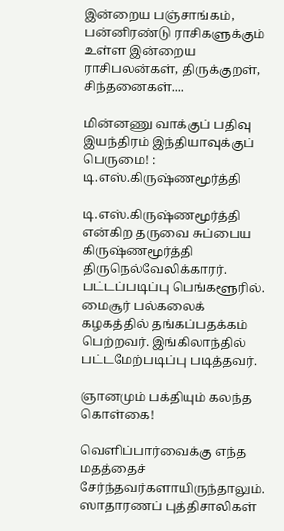இன்றைய பஞ்சாங்கம், பன்னிரண்டு ராசிகளுக்கும் உள்ள இன்றைய ராசிபலன்கள், திருக்குறள், சிந்தனைகள்....

மின்னணு வாக்குப் பதிவு இயந்திரம் இந்தியாவுக்குப் பெருமை! : டி.எஸ்.கிருஷ்ணமூர்த்தி

டி.எஸ்.கிருஷ்ணமூர்த்தி என்கிற தருவை சுப்பைய கிருஷ்ணமூர்த்தி திருநெல்வேலிக்காரர். பட்டப்படிப்பு பெங்களூரில். மைசூர் பல்கலைக் கழகத்தில் தங்கப்பதக்கம் பெற்றவர். இங்கிலாந்தில் பட்டமேற்படிப்பு படித்தவர்.

ஞானமும் பக்தியும் கலந்த கொள்கை!

வெளிப்பார்வைக்கு எந்த மதத்தைச் சேர்ந்தவர்களாயிருந்தாலும். ஸாதாரணப் புத்திசாலிகள்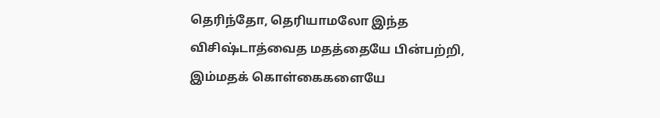தெரிந்தோ, தெரியாமலோ இந்த விசிஷ்டாத்வைத மதத்தையே பின்பற்றி, இம்மதக் கொள்கைகளையே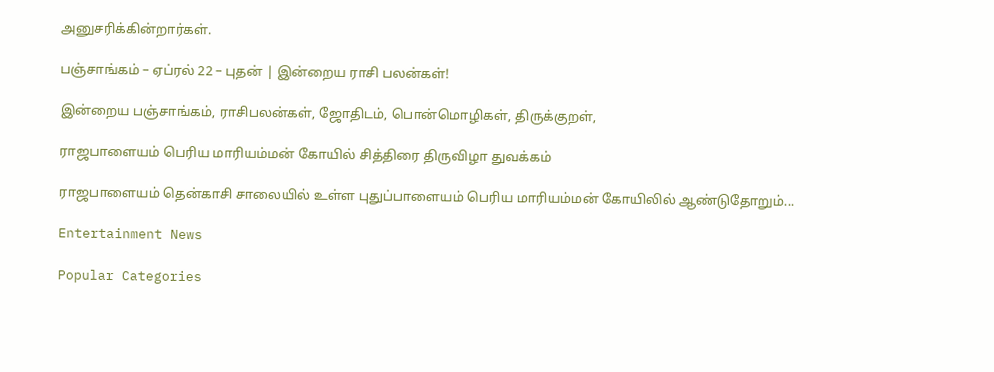அனுசரிக்கின்றார்கள்.

பஞ்சாங்கம் – ஏப்ரல் 22 – புதன் | இன்றைய ராசி பலன்கள்!

இன்றைய பஞ்சாங்கம், ராசிபலன்கள், ஜோதிடம், பொன்மொழிகள், திருக்குறள்,

ராஜபாளையம் பெரிய மாரியம்மன் கோயில் சித்திரை திருவிழா துவக்கம்

ராஜபாளையம் தென்காசி சாலையில் உள்ள புதுப்பாளையம் பெரிய மாரியம்மன் கோயிலில் ஆண்டுதோறும்...

Entertainment News

Popular Categories